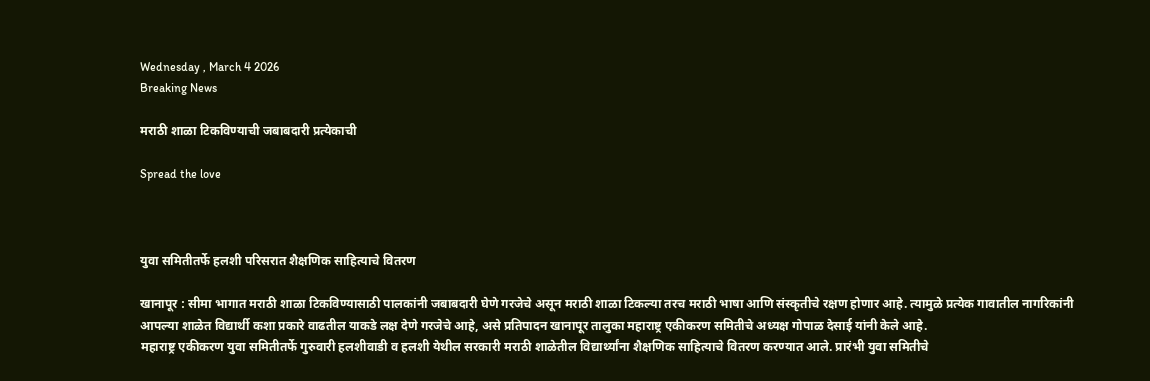Wednesday , March 4 2026
Breaking News

मराठी शाळा टिकविण्याची जबाबदारी प्रत्येकाची

Spread the love



युवा समितीतर्फे हलशी परिसरात शैक्षणिक साहित्याचे वितरण

खानापूर : सीमा भागात मराठी शाळा टिकविण्यासाठी पालकांनी जबाबदारी घेणे गरजेचे असून मराठी शाळा टिकल्या तरच मराठी भाषा आणि संस्कृतीचे रक्षण होणार आहे. त्यामुळे प्रत्येक गावातील नागरिकांनी आपल्या शाळेत विद्यार्थी कशा प्रकारे वाढतील याकडे लक्ष देणे गरजेचे आहे, असे प्रतिपादन खानापूर तालुका महाराष्ट्र एकीकरण समितीचे अध्यक्ष गोपाळ देसाई यांनी केले आहे.
महाराष्ट्र एकीकरण युवा समितीतर्फे गुरुवारी हलशीवाडी व हलशी येथील सरकारी मराठी शाळेतील विद्यार्थ्यांना शैक्षणिक साहित्याचे वितरण करण्यात आले. प्रारंभी युवा समितीचे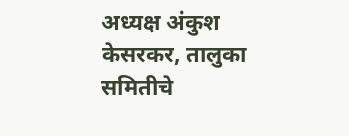अध्यक्ष अंकुश केसरकर, तालुका समितीचे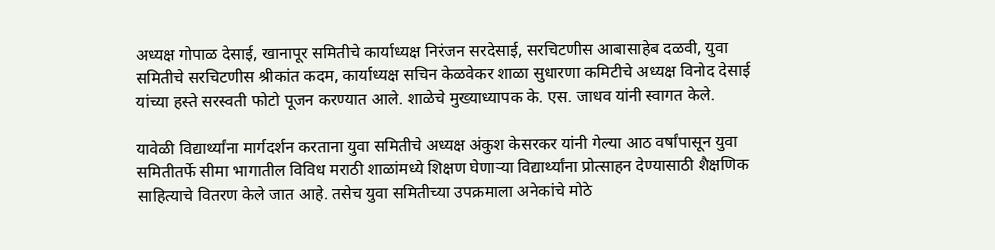अध्यक्ष गोपाळ देसाई, खानापूर समितीचे कार्याध्यक्ष निरंजन सरदेसाई, सरचिटणीस आबासाहेब दळवी, युवा समितीचे सरचिटणीस श्रीकांत कदम, कार्याध्यक्ष सचिन केळवेकर शाळा सुधारणा कमिटीचे अध्यक्ष विनोद देसाई यांच्या हस्ते सरस्वती फोटो पूजन करण्यात आले. शाळेचे मुख्याध्यापक के. एस. जाधव यांनी स्वागत केले.

यावेळी विद्यार्थ्यांना मार्गदर्शन करताना युवा समितीचे अध्यक्ष अंकुश केसरकर यांनी गेल्या आठ वर्षांपासून युवा समितीतर्फे सीमा भागातील विविध मराठी शाळांमध्ये शिक्षण घेणाऱ्या विद्यार्थ्यांना प्रोत्साहन देण्यासाठी शैक्षणिक साहित्याचे वितरण केले जात आहे. तसेच युवा समितीच्या उपक्रमाला अनेकांचे मोठे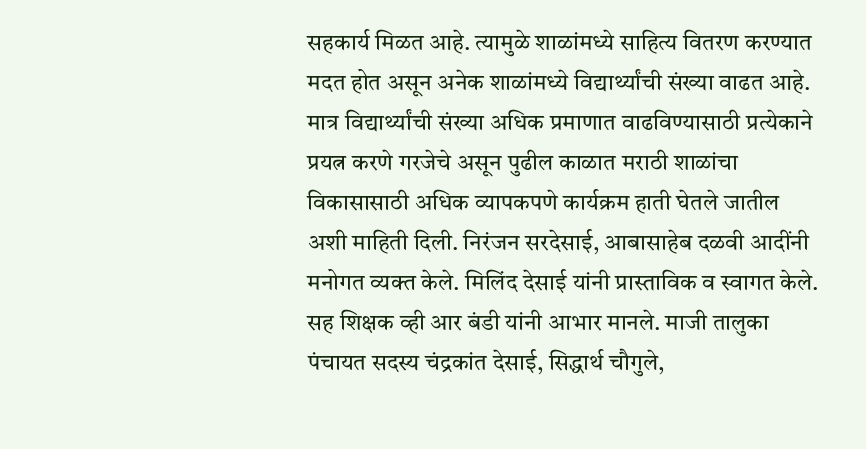सहकार्य मिळत आहे. त्यामुळे शाळांमध्ये साहित्य वितरण करण्यात मदत होत असून अनेक शाळांमध्ये विद्यार्थ्यांची संख्या वाढत आहे. मात्र विद्यार्थ्यांची संख्या अधिक प्रमाणात वाढविण्यासाठी प्रत्येकाने प्रयत्न करणे गरजेचे असून पुढील काळात मराठी शाळांचा विकासासाठी अधिक व्यापकपणे कार्यक्रम हाती घेतले जातील अशी माहिती दिली. निरंजन सरदेसाई, आबासाहेब दळवी आदींनी मनोगत व्यक्त केले. मिलिंद देसाई यांनी प्रास्ताविक व स्वागत केले. सह शिक्षक व्ही आर बंडी यांनी आभार मानले. माजी तालुका पंचायत सदस्य चंद्रकांत देसाई, सिद्धार्थ चौगुले,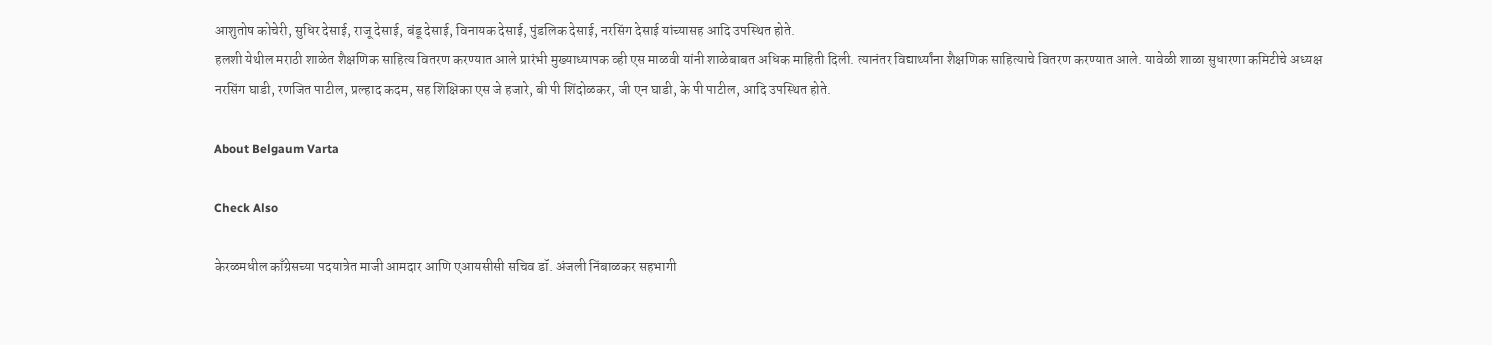आशुतोष कोचेरी, सुधिर देसाई, राजू देसाई, बंडू देसाई, विनायक देसाई, पुंडलिक देसाई, नरसिंग देसाई यांच्यासह आदि उपस्थित होते.
हलशी येथील मराठी शाळेत शैक्षणिक साहित्य वितरण करण्यात आले प्रारंभी मुख्याध्यापक व्ही एस माळवी यांनी शाळेबाबत अधिक माहिती दिली. त्यानंतर विद्यार्थ्यांना शैक्षणिक साहित्याचे वितरण करण्यात आले. यावेळी शाळा सुधारणा कमिटीचे अध्यक्ष नरसिंग घाडी, रणजित पाटील, प्रल्हाद कदम, सह शिक्षिका एस जे हजारे, बी पी शिंदोळकर, जी एन घाडी, के पी पाटील, आदि उपस्थित होते.

About Belgaum Varta

Check Also

केरळमधील काँग्रेसच्या पदयात्रेत माजी आमदार आणि एआयसीसी सचिव डॉ. अंजली निंबाळकर सहभागी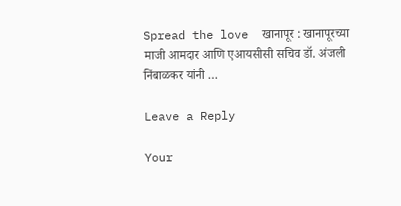Spread the love  खानापूर : खानापूरच्या माजी आमदार आणि एआयसीसी सचिव डॉ. अंजली निंबाळकर यांनी …

Leave a Reply

Your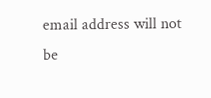email address will not be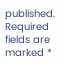published. Required fields are marked *